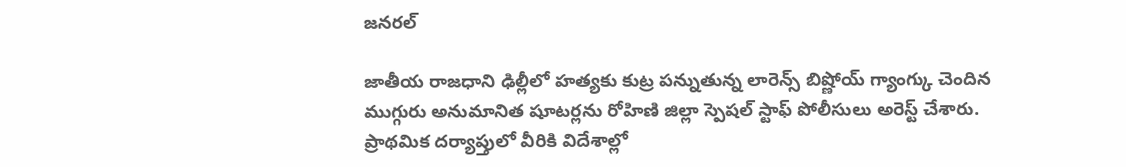జనరల్

జాతీయ రాజధాని ఢిల్లీలో హత్యకు కుట్ర పన్నుతున్న లారెన్స్ బిష్ణోయ్ గ్యాంగ్కు చెందిన ముగ్గురు అనుమానిత షూటర్లను రోహిణి జిల్లా స్పెషల్ స్టాఫ్ పోలీసులు అరెస్ట్ చేశారు. ప్రాథమిక దర్యాప్తులో వీరికి విదేశాల్లో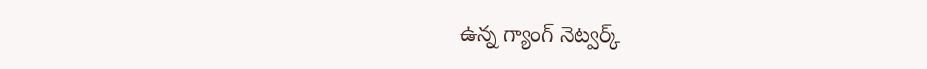ఉన్న గ్యాంగ్ నెట్వర్క్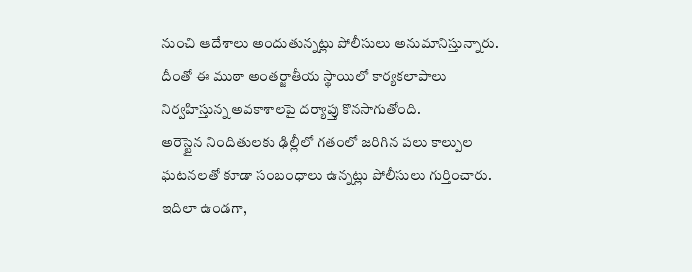నుంచి ఆదేశాలు అందుతున్నట్లు పోలీసులు అనుమానిస్తున్నారు. దీంతో ఈ ముఠా అంతర్జాతీయ స్థాయిలో కార్యకలాపాలు నిర్వహిస్తున్న అవకాశాలపై దర్యాప్తు కొనసాగుతోంది.
అరెస్టైన నిందితులకు ఢిల్లీలో గతంలో జరిగిన పలు కాల్పుల ఘటనలతో కూడా సంబంధాలు ఉన్నట్లు పోలీసులు గుర్తించారు. ఇదిలా ఉండగా,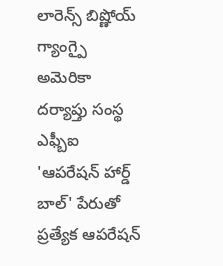లారెన్స్ బిష్ణోయ్ గ్యాంగ్పై అమెరికా దర్యాప్తు సంస్థ ఎఫ్బీఐ 'ఆపరేషన్ హార్డ్ బాల్' పేరుతో ప్రత్యేక ఆపరేషన్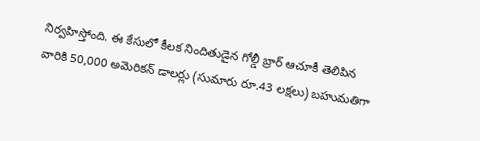నిర్వహిస్తోంది. ఈ కేసులో కీలక నిందితుడైన గోల్డీ బ్రార్ ఆచూకీ తెలిపిన వారికి 50,000 అమెరికన్ డాలర్లు (సుమారు రూ.43 లక్షలు) బహుమతిగా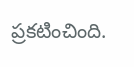ప్రకటించింది.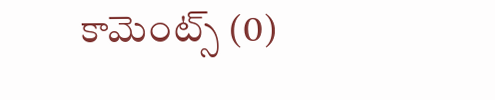కామెంట్స్ (0)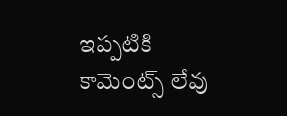ఇప్పటికి కామెంట్స్ లేవు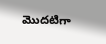మొదటిగా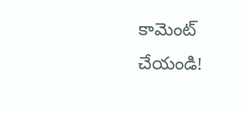కామెంట్ చేయండి!